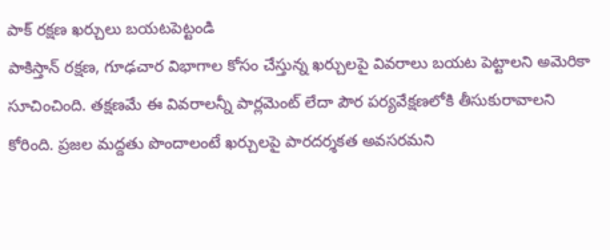పాక్ రక్షణ ఖర్చులు బయటపెట్టండి
పాకిస్తాన్ రక్షణ, గూఢచార విభాగాల కోసం చేస్తున్న ఖర్చులపై వివరాలు బయట పెట్టాలని అమెరికా సూచించింది. తక్షణమే ఈ వివరాలన్నీ పార్లమెంట్ లేదా పౌర పర్యవేక్షణలోకి తీసుకురావాలని కోరింది. ప్రజల మద్దతు పొందాలంటే ఖర్చులపై పారదర్శకత అవసరమని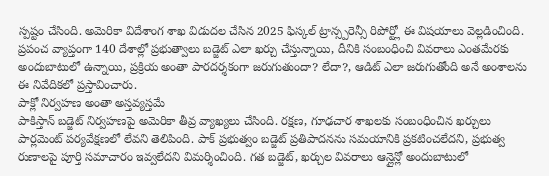స్పష్టం చేసింది. అమెరికా విదేశాంగ శాఖ విడుదల చేసిన 2025 ఫిస్కల్ ట్రాన్స్పరెన్సీ రిపోర్ట్లో ఈ విషయాలు వెల్లడించింది. ప్రపంచ వ్యాప్తంగా 140 దేశాల్లో ప్రభుత్వాలు బడ్జెట్ ఎలా ఖర్చు చేస్తున్నాయి, దీనికి సంబంధించి వివరాలు ఎంతమేరకు అందుబాటులో ఉన్నాయి, ప్రక్రియ అంతా పారదర్శకంగా జరుగుతుందా? లేదా?, ఆడిట్ ఎలా జరుగుతోంది అనే అంశాలను ఈ నివేదికలో ప్రస్తావించారు.
పాక్లో నిర్వహణ అంతా అస్తవ్యస్తమే
పాకిస్తాన్ బడ్జెట్ నిర్వహణపై అమెరికా తీవ్ర వ్యాఖ్యలు చేసింది. రక్షణ, గూఢచార శాఖలకు సంబంధించిన ఖర్చులు పార్లమెంట్ పర్యవేక్షణలో లేవని తెలిపింది. పాక్ ప్రభుత్వం బడ్జెట్ ప్రతిపాదనను సమయానికి ప్రకటించలేదని, ప్రభుత్వ రుణాలపై పూర్తి సమాచారం ఇవ్వలేదని విమర్శించింది. గత బడ్జెట్, ఖర్చుల వివరాలు ఆన్లైన్లో అందుబాటులో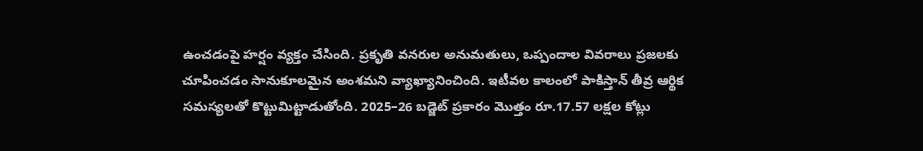ఉంచడంపై హర్షం వ్యక్తం చేసింది. ప్రకృతి వనరుల అనుమతులు, ఒప్పందాల వివరాలు ప్రజలకు చూపించడం సానుకూలమైన అంశమని వ్యాఖ్యానించింది. ఇటీవల కాలంలో పాకిస్తాన్ తీవ్ర ఆర్థిక సమస్యలతో కొట్టుమిట్టాడుతోంది. 2025–26 బడ్జెట్ ప్రకారం మొత్తం రూ.17.57 లక్షల కోట్లు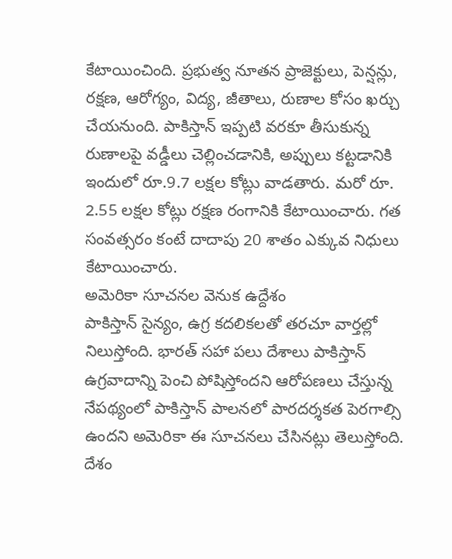కేటాయించింది. ప్రభుత్వ నూతన ప్రాజెక్టులు, పెన్షన్లు, రక్షణ, ఆరోగ్యం, విద్య, జీతాలు, రుణాల కోసం ఖర్చు చేయనుంది. పాకిస్తాన్ ఇప్పటి వరకూ తీసుకున్న రుణాలపై వడ్డీలు చెల్లించడానికి, అప్పులు కట్టడానికి ఇందులో రూ.9.7 లక్షల కోట్లు వాడతారు. మరో రూ. 2.55 లక్షల కోట్లు రక్షణ రంగానికి కేటాయించారు. గత సంవత్సరం కంటే దాదాపు 20 శాతం ఎక్కువ నిధులు కేటాయించారు.
అమెరికా సూచనల వెనుక ఉద్దేశం
పాకిస్తాన్ సైన్యం, ఉగ్ర కదలికలతో తరచూ వార్తల్లో నిలుస్తోంది. భారత్ సహా పలు దేశాలు పాకిస్తాన్ ఉగ్రవాదాన్ని పెంచి పోషిస్తోందని ఆరోపణలు చేస్తున్న నేపథ్యంలో పాకిస్తాన్ పాలనలో పారదర్శకత పెరగాల్సి ఉందని అమెరికా ఈ సూచనలు చేసినట్లు తెలుస్తోంది. దేశం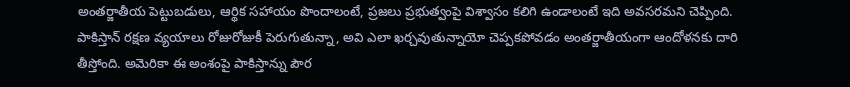అంతర్జాతీయ పెట్టుబడులు, ఆర్థిక సహాయం పొందాలంటే, ప్రజలు ప్రభుత్వంపై విశ్వాసం కలిగి ఉండాలంటే ఇది అవసరమని చెప్పింది. పాకిస్తాన్ రక్షణ వ్యయాలు రోజురోజుకీ పెరుగుతున్నా, అవి ఎలా ఖర్చవుతున్నాయో చెప్పకపోవడం అంతర్జాతీయంగా ఆందోళనకు దారి తీస్తోంది. అమెరికా ఈ అంశంపై పాకిస్తాన్ను పౌర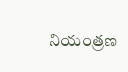నియంత్రణ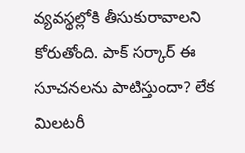వ్యవస్థల్లోకి తీసుకురావాలని కోరుతోంది. పాక్ సర్కార్ ఈ సూచనలను పాటిస్తుందా? లేక మిలటరీ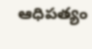ఆధిపత్యం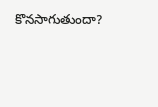కొనసాగుతుందా?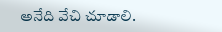అనేది వేచి చూడాలి.